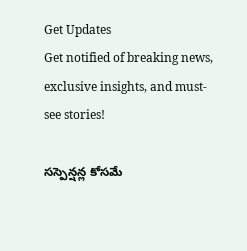Get Updates
Get notified of breaking news, exclusive insights, and must-see stories!

సస్పెన్షన్ల కోసమే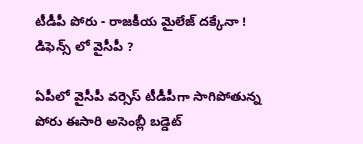టీడీపీ పోరు - రాజకీయ మైలేజ్ దక్కేనా ! డిఫెన్స్ లో వైసీపీ ?

ఏపీలో వైసీపీ వర్సెస్ టీడీపీగా సాగిపోతున్న పోరు ఈసారి అసెంబ్లీ బడ్డెట్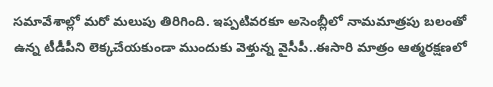సమావేశాల్లో మరో మలుపు తిరిగింది. ఇప్పటివరకూ అసెంబ్లీలో నామమాత్రపు బలంతో ఉన్న టీడీపీని లెక్కచేయకుండా ముందుకు వెళ్తున్న వైసీపీ..ఈసారి మాత్రం ఆత్మరక్షణలో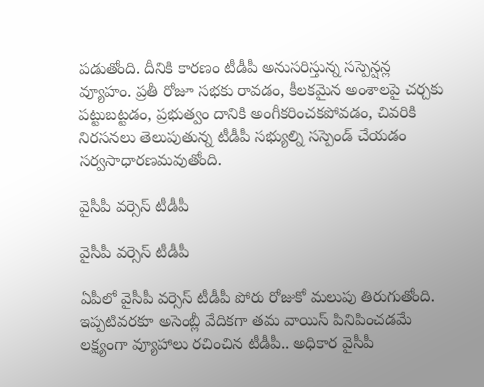పడుతోంది. దీనికి కారణం టీడీపీ అనుసరిస్తున్న సస్పెన్షన్ల వ్యూహం. ప్రతీ రోజూ సభకు రావడం, కీలకమైన అంశాలపై చర్చకు పట్టుబట్టడం, ప్రభుత్వం దానికి అంగీకరించకపోవడం, చివరికి నిరసనలు తెలుపుతున్న టీడీపీ సభ్యుల్ని సస్పెండ్ చేయడం సర్వసాధారణమవుతోంది.

వైసీపీ వర్సెస్ టీడీపీ

వైసీపీ వర్సెస్ టీడీపీ

ఏపీలో వైసీపీ వర్సెస్ టీడీపీ పోరు రోజుకో మలుపు తిరుగుతోంది. ఇప్పటివరకూ అసెంబ్లీ వేదికగా తమ వాయిస్ పినిపించడమే లక్ష్యంగా వ్యూహాలు రచించిన టీడీపీ.. అధికార వైసీపీ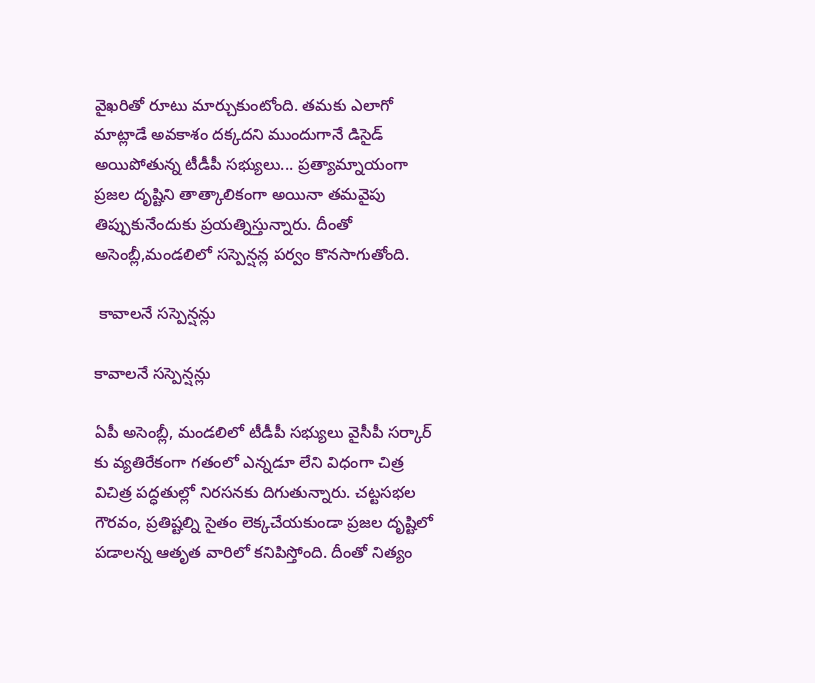వైఖరితో రూటు మార్చుకుంటోంది. తమకు ఎలాగో మాట్లాడే అవకాశం దక్కదని ముందుగానే డిసైడ్ అయిపోతున్న టీడీపీ సభ్యులు... ప్రత్యామ్నాయంగా ప్రజల దృష్టిని తాత్కాలికంగా అయినా తమవైపు తిప్పుకునేందుకు ప్రయత్నిస్తున్నారు. దీంతో అసెంబ్లీ,మండలిలో సస్పెన్షన్ల పర్వం కొనసాగుతోంది.

 కావాలనే సస్పెన్షన్లు

కావాలనే సస్పెన్షన్లు

ఏపీ అసెంబ్లీ, మండలిలో టీడీపీ సభ్యులు వైసీపీ సర్కార్ కు వ్యతిరేకంగా గతంలో ఎన్నడూ లేని విధంగా చిత్ర విచిత్ర పద్ధతుల్లో నిరసనకు దిగుతున్నారు. చట్టసభల గౌరవం, ప్రతిష్టల్ని సైతం లెక్కచేయకుండా ప్రజల దృష్టిలో పడాలన్న ఆతృత వారిలో కనిపిస్తోంది. దీంతో నిత్యం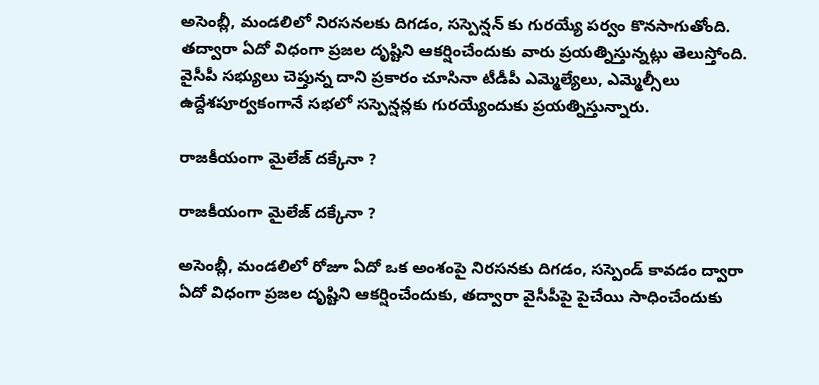అసెంబ్లీ, మండలిలో నిరసనలకు దిగడం, సస్పెన్షన్ కు గురయ్యే పర్వం కొనసాగుతోంది. తద్వారా ఏదో విధంగా ప్రజల దృష్టిని ఆకర్షించేందుకు వారు ప్రయత్నిస్తున్నట్లు తెలుస్తోంది. వైసీపీ సభ్యులు చెప్తున్న దాని ప్రకారం చూసినా టీడీపీ ఎమ్మెల్యేలు, ఎమ్మెల్సీలు ఉద్దేశపూర్వకంగానే సభలో సస్పెన్షన్లకు గురయ్యేందుకు ప్రయత్నిస్తున్నారు.

రాజకీయంగా మైలేజ్ దక్కేనా ?

రాజకీయంగా మైలేజ్ దక్కేనా ?

అసెంబ్లీ, మండలిలో రోజూ ఏదో ఒక అంశంపై నిరసనకు దిగడం, సస్పెండ్ కావడం ద్వారా ఏదో విధంగా ప్రజల దృష్టిని ఆకర్షించేందుకు, తద్వారా వైసీపీపై పైచేయి సాధించేందుకు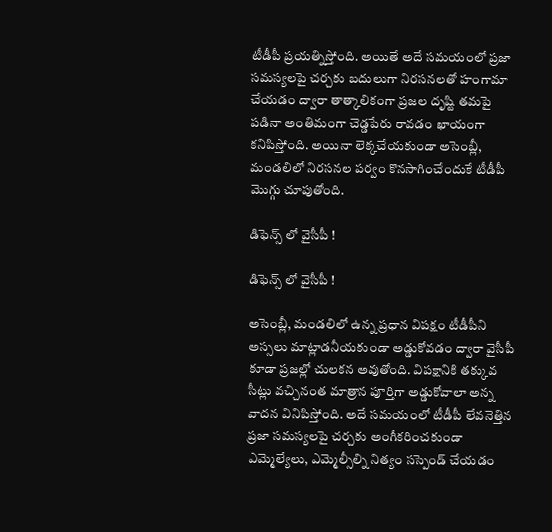టీడీపీ ప్రయత్నిస్తోంది. అయితే అదే సమయంలో ప్రజా సమస్యలపై చర్చకు బదులుగా నిరసనలతో హంగామా చేయడం ద్వారా తాత్కాలికంగా ప్రజల దృష్టి తమపై పడినా అంతిమంగా చెడ్డపేరు రావడం ఖాయంగా కనిపిస్తోంది. అయినా లెక్కచేయకుండా అసెంబ్లీ, మండలిలో నిరసనల పర్వం కొనసాగించేందుకే టీడీపీ మొగ్గు చూపుతోంది.

డిఫెన్స్ లో వైసీపీ !

డిఫెన్స్ లో వైసీపీ !

అసెంబ్లీ, మండలిలో ఉన్న ప్రధాన విపక్షం టీడీపీని అస్సలు మాట్లాడనీయకుండా అడ్డుకోవడం ద్వారా వైసీపీ కూడా ప్రజల్లో చులకన అవుతోంది. విపక్షానికి తక్కువ సీట్లు వచ్చినంత మాత్రాన పూర్తిగా అడ్డుకోవాలా అన్న వాదన వినిపిస్తోంది. అదే సమయంలో టీడీపీ లేవనెత్తిన ప్రజా సమస్యలపై చర్చకు అంగీకరించకుండా ఎమ్మెల్యేలు, ఎమ్మెల్సీల్ని నిత్యం సస్పెండ్ చేయడం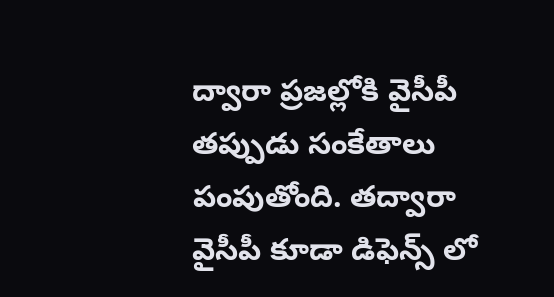ద్వారా ప్రజల్లోకి వైసీపీ తప్పుడు సంకేతాలు పంపుతోంది. తద్వారా వైసీపీ కూడా డిఫెన్స్ లో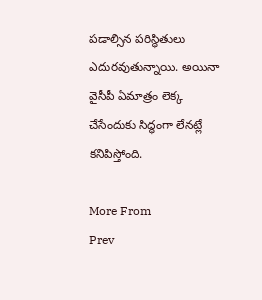పడాల్సిన పరిస్ధితులు ఎదురవుతున్నాయి. అయినా వైసీపీ ఏమాత్రం లెక్క చేసేందుకు సిద్ధంగా లేనట్లే కనిపిస్తోంది.

More From
Prev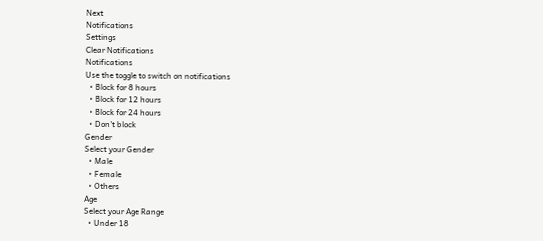Next
Notifications
Settings
Clear Notifications
Notifications
Use the toggle to switch on notifications
  • Block for 8 hours
  • Block for 12 hours
  • Block for 24 hours
  • Don't block
Gender
Select your Gender
  • Male
  • Female
  • Others
Age
Select your Age Range
  • Under 18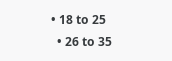• 18 to 25
  • 26 to 35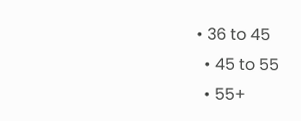• 36 to 45
  • 45 to 55
  • 55+